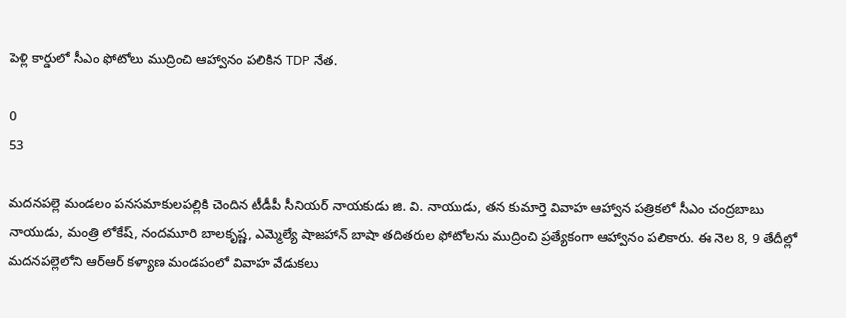పెళ్లి కార్డులో సీఎం ఫోటోలు ముద్రించి ఆహ్వానం పలికిన TDP నేత.

0
53

మదనపల్లె మండలం పనసమాకులపల్లికి చెందిన టీడీపీ సీనియర్ నాయకుడు జి. వి. నాయుడు, తన కుమార్తె వివాహ ఆహ్వాన పత్రికలో సీఎం చంద్రబాబు నాయుడు, మంత్రి లోకేష్, నందమూరి బాలకృష్ణ, ఎమ్మెల్యే షాజహాన్ బాషా తదితరుల ఫోటోలను ముద్రించి ప్రత్యేకంగా ఆహ్వానం పలికారు. ఈ నెల 8, 9 తేదీల్లో మదనపల్లెలోని ఆర్ఆర్ కళ్యాణ మండపంలో వివాహ వేడుకలు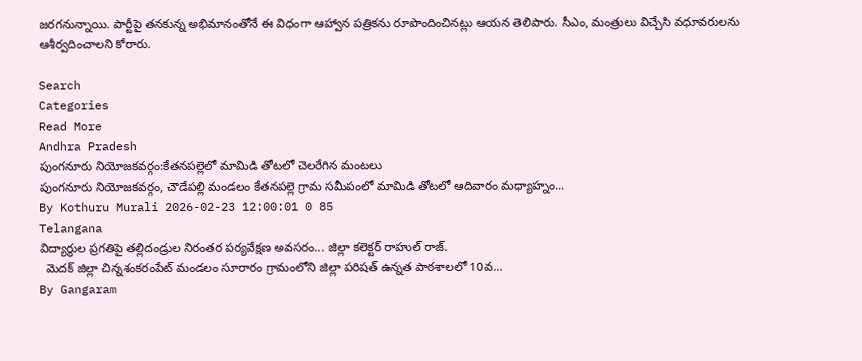జరగనున్నాయి. పార్టీపై తనకున్న అభిమానంతోనే ఈ విధంగా ఆహ్వాన పత్రికను రూపొందించినట్లు ఆయన తెలిపారు. సీఎం, మంత్రులు విచ్చేసి వధూవరులను ఆశీర్వదించాలని కోరారు.

Search
Categories
Read More
Andhra Pradesh
పుంగనూరు నియోజకవర్గం:కేతనపల్లెలో మామిడి తోటలో చెలరేగిన మంటలు
పుంగనూరు నియోజకవర్గం, చౌడేపల్లి మండలం కేతనపల్లె గ్రామ సమీపంలో మామిడి తోటలో ఆదివారం మధ్యాహ్నం...
By Kothuru Murali 2026-02-23 12:00:01 0 85
Telangana
విద్యార్థుల ప్రగతిపై తల్లిదండ్రుల నిరంతర పర్యవేక్షణ అవసరం... జిల్లా కలెక్టర్ రాహుల్ రాజ్.
  మెదక్ జిల్లా చిన్నశంకరంపేట్ మండలం సూరారం గ్రామంలోని జిల్లా పరిషత్ ఉన్నత పాఠశాలలో 10వ...
By Gangaram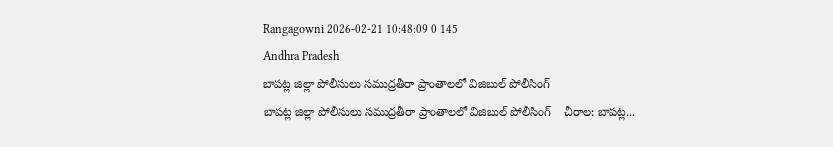Rangagowni 2026-02-21 10:48:09 0 145
Andhra Pradesh
బాపట్ల జిల్లా పోలీసులు సముద్రతీరా ప్రాంతాలలో విజిబుల్ పోలీసింగ్
బాపట్ల జిల్లా పోలీసులు సముద్రతీరా ప్రాంతాలలో విజిబుల్ పోలీసింగ్    చీరాల: బాపట్ల...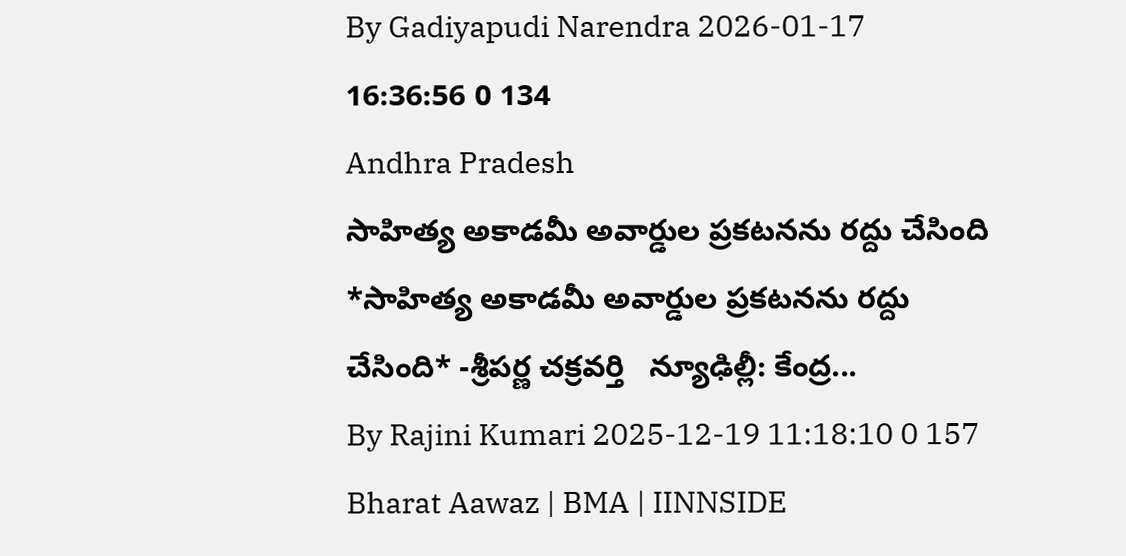By Gadiyapudi Narendra 2026-01-17 16:36:56 0 134
Andhra Pradesh
సాహిత్య అకాడమీ అవార్డుల ప్రకటనను రద్దు చేసింది
*సాహిత్య అకాడమీ అవార్డుల ప్రకటనను రద్దు చేసింది* -శ్రీపర్ణ చక్రవర్తి   న్యూఢిల్లీ: కేంద్ర...
By Rajini Kumari 2025-12-19 11:18:10 0 157
Bharat Aawaz | BMA | IINNSIDE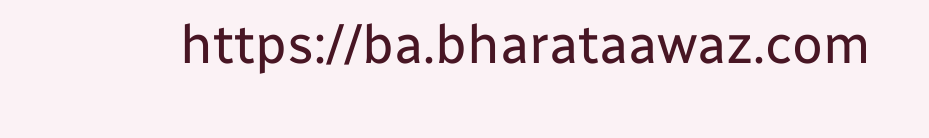https://ba.bharataawaz.com